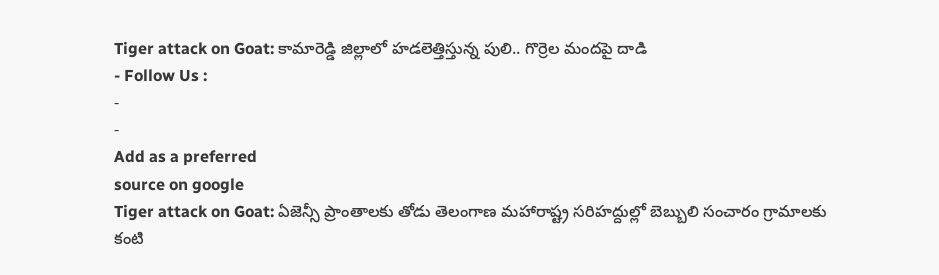Tiger attack on Goat: కామారెడ్డి జిల్లాలో హడలెత్తిస్తున్న పులి.. గొర్రెల మందపై దాడి
- Follow Us :
-
-
Add as a preferred
source on google
Tiger attack on Goat: ఏజెన్సీ ప్రాంతాలకు తోడు తెలంగాణ మహారాష్ట్ర సరిహద్దుల్లో బెబ్బులి సంచారం గ్రామాలకు కంటి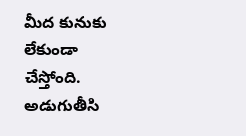మీద కునుకు లేకుండా చేస్తోంది. అడుగుతీసి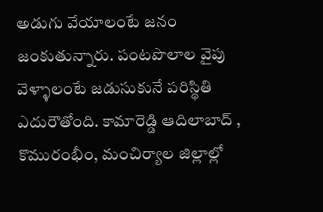అడుగు వేయాలంటే జనం జంకుతున్నారు. పంటపొలాల వైపు వెళ్ళాలంటే జడుసుకునే పరిస్థితి ఎదురౌతోంది. కామారెడ్డి ఆదిలాబాద్ , కొమురంభీం, మంచిర్యాల జిల్లాల్లో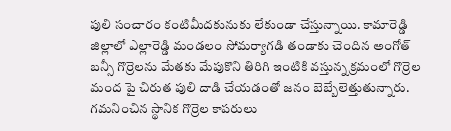పులి సంచారం కంటిమీదకునుకు లేకుండా చేస్తున్నాయి. కామారెడ్డి జిల్లాలో ఎల్లారెడ్డి మండలం సోమర్యాగడి తండాకు చెందిన అంగోత్ బన్సీ గొర్రెలను మేతకు మేపుకొని తిరిగి ఇంటికి వస్తున్న క్రమంలో గొర్రెల మంద పై చిరుత పులి దాడి చేయడంతో జనం బెబ్బేలెత్తుతున్నారు. గమనించిన స్థానిక గొర్రెల కాపరులు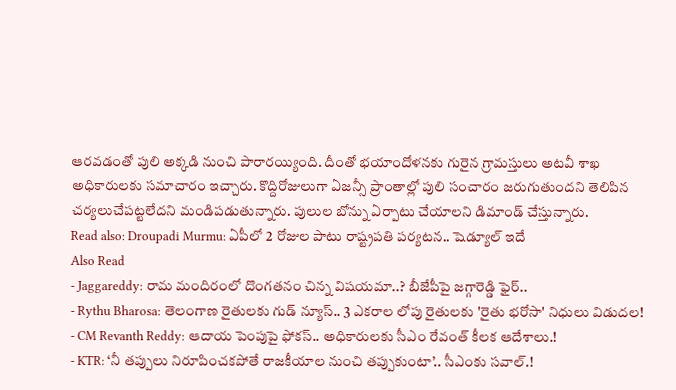ఆరవడంతో పులి అక్కడి నుంచి పారారయ్యింది. దీంతో భయాందోళనకు గురైన గ్రామస్తులు అటవీ శాఖ అధికారులకు సమాచారం ఇచ్చారు. కొద్దిరోజులుగా ఏజన్సీ ప్రాంతాల్లో పులి సంచారం జరుగుతుందని తెలిపిన చర్యలుచేపట్టలేదని మండిపడుతున్నారు. పులుల బోన్ను ఏర్పాటు చేయాలని డిమాండ్ చేస్తున్నారు.
Read also: Droupadi Murmu: ఏపీలో 2 రోజుల పాటు రాష్ట్రపతి పర్యటన.. షెడ్యూల్ ఇదే
Also Read
- Jaggareddy: రామ మందిరంలో దొంగతనం చిన్న విషయమా..? బీజేపీపై జగ్గారెడ్డి ఫైర్..
- Rythu Bharosa: తెలంగాణ రైతులకు గుడ్ న్యూస్.. 3 ఎకరాల లోపు రైతులకు 'రైతు భరోసా' నిధులు విడుదల!
- CM Revanth Reddy: ఆదాయ పెంపుపై ఫోకస్.. అధికారులకు సీఎం రేవంత్ కీలక ఆదేశాలు.!
- KTR: ‘నీ తప్పులు నిరూపించకపోతే రాజకీయాల నుంచి తప్పుకుంటా’.. సీఎంకు సవాల్.!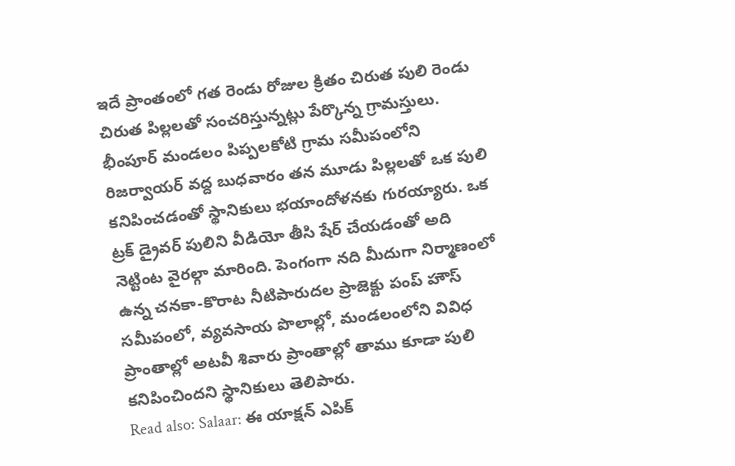ఇదే ప్రాంతంలో గత రెండు రోజుల క్రితం చిరుత పులి రెండు చిరుత పిల్లలతో సంచరిస్తున్నట్లు పేర్కొన్న గ్రామస్తులు. భీంపూర్ మండలం పిప్పలకోటి గ్రామ సమీపంలోని రిజర్వాయర్ వద్ద బుధవారం తన మూడు పిల్లలతో ఒక పులి కనిపించడంతో స్థానికులు భయాందోళనకు గురయ్యారు. ఒక ట్రక్ డ్రైవర్ పులిని వీడియో తీసి షేర్ చేయడంతో అది నెట్టింట వైరల్గా మారింది. పెంగంగా నది మీదుగా నిర్మాణంలో ఉన్న చనకా-కొరాట నీటిపారుదల ప్రాజెక్టు పంప్ హౌస్ సమీపంలో, వ్యవసాయ పొలాల్లో, మండలంలోని వివిధ ప్రాంతాల్లో అటవీ శివారు ప్రాంతాల్లో తాము కూడా పులి కనిపించిందని స్థానికులు తెలిపారు.
Read also: Salaar: ఈ యాక్షన్ ఎపిక్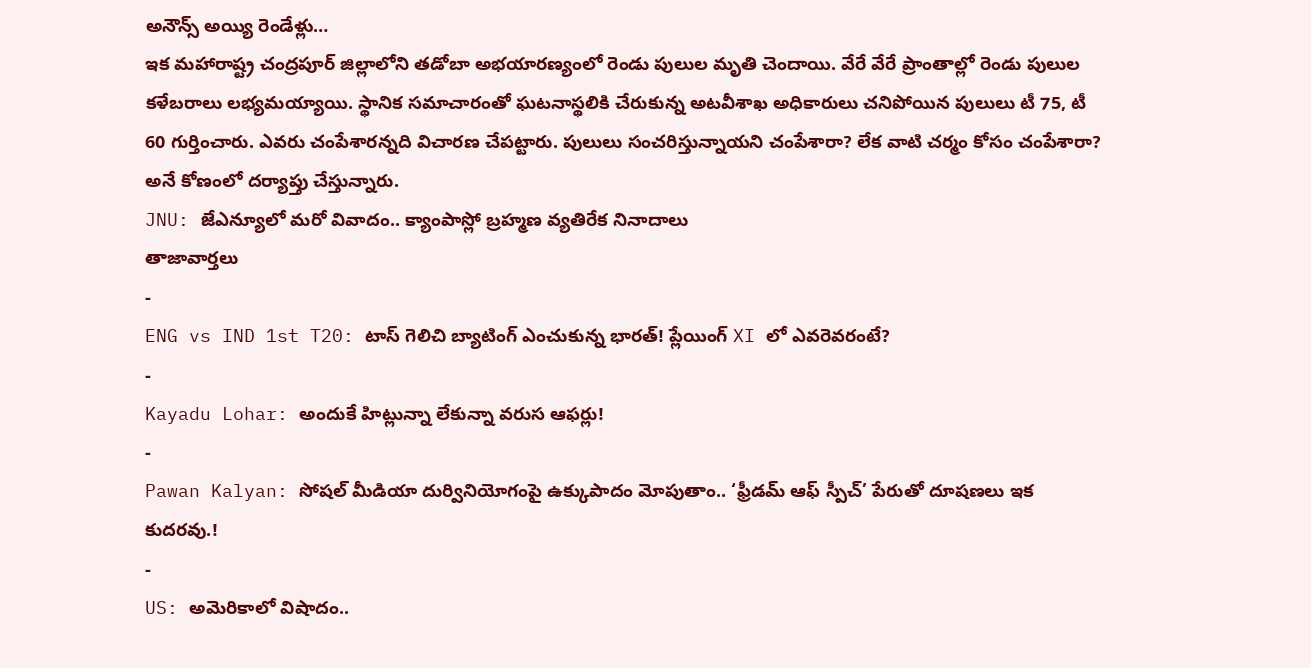అనౌన్స్ అయ్యి రెండేళ్లు…
ఇక మహారాష్ట్ర చంద్రపూర్ జిల్లాలోని తడోబా అభయారణ్యంలో రెండు పులుల మృతి చెందాయి. వేరే వేరే ప్రాంతాల్లో రెండు పులుల కళేబరాలు లభ్యమయ్యాయి. స్థానిక సమాచారంతో ఘటనాస్థలికి చేరుకున్న అటవీశాఖ అధికారులు చనిపోయిన పులులు టీ 75, టీ 60 గుర్తించారు. ఎవరు చంపేశారన్నది విచారణ చేపట్టారు. పులులు సంచరిస్తున్నాయని చంపేశారా? లేక వాటి చర్మం కోసం చంపేశారా? అనే కోణంలో దర్యాప్తు చేస్తున్నారు.
JNU: జేఎన్యూలో మరో వివాదం.. క్యాంపాస్లో బ్రహ్మణ వ్యతిరేక నినాదాలు
తాజావార్తలు
-
ENG vs IND 1st T20: టాస్ గెలిచి బ్యాటింగ్ ఎంచుకున్న భారత్! ప్లేయింగ్ XI లో ఎవరెవరంటే?
-
Kayadu Lohar: అందుకే హిట్లున్నా లేకున్నా వరుస ఆఫర్లు!
-
Pawan Kalyan: సోషల్ మీడియా దుర్వినియోగంపై ఉక్కుపాదం మోపుతాం.. ‘ఫ్రీడమ్ ఆఫ్ స్పీచ్’ పేరుతో దూషణలు ఇక కుదరవు.!
-
US: అమెరికాలో విషాదం..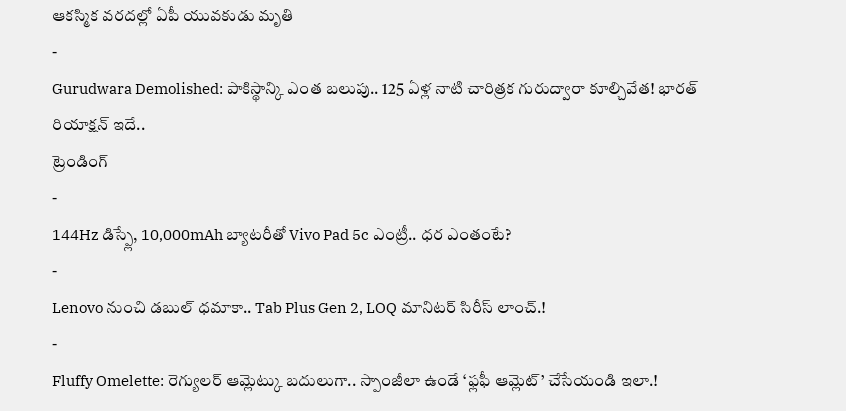ఆకస్మిక వరదల్లో ఏపీ యువకుడు మృతి
-
Gurudwara Demolished: పాకిస్థాన్కి ఎంత బలుపు.. 125 ఏళ్ల నాటి చారిత్రక గురుద్వారా కూల్చివేత! భారత్ రియాక్షన్ ఇదే..
ట్రెండింగ్
-
144Hz డిస్ప్లే, 10,000mAh బ్యాటరీతో Vivo Pad 5c ఎంట్రీ.. ధర ఎంతంటే?
-
Lenovo నుంచి డబుల్ ధమాకా.. Tab Plus Gen 2, LOQ మానిటర్ సిరీస్ లాంచ్.!
-
Fluffy Omelette: రెగ్యులర్ ఆమ్లెట్కు బదులుగా.. స్పాంజీలా ఉండే ‘ఫ్లఫీ ఆమ్లెట్’ చేసేయండి ఇలా.!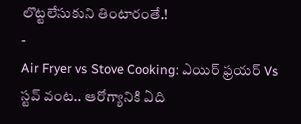లొట్టలేసుకుని తింటారంతే.!
-
Air Fryer vs Stove Cooking: ఎయిర్ ఫ్రయర్ Vs స్టవ్ వంట.. ఆరోగ్యానికి ఏది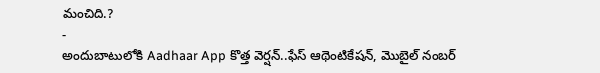మంచిది.?
-
అందుబాటులోకి Aadhaar App కొత్త వెర్షన్..ఫేస్ ఆథెంటికేషన్, మొబైల్ నంబర్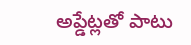అప్డేట్లతో పాటు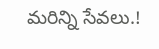మరిన్ని సేవలు.!